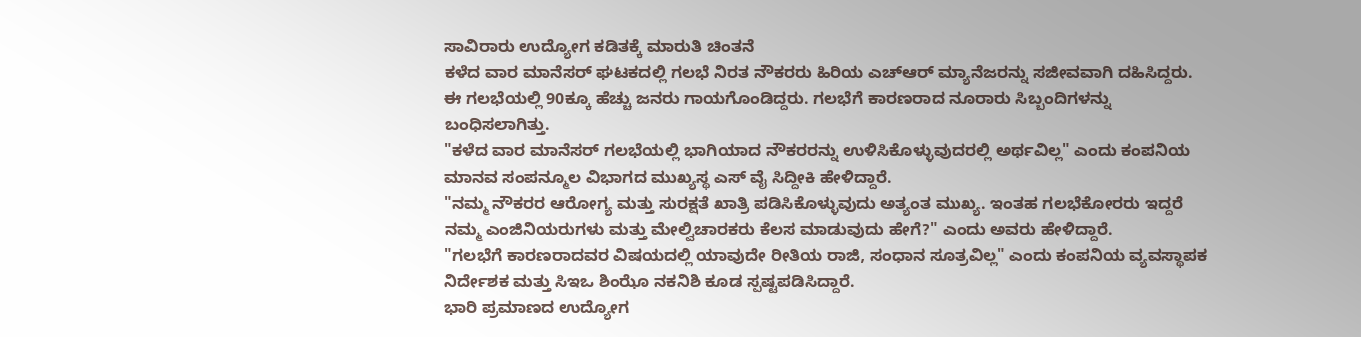ಸಾವಿರಾರು ಉದ್ಯೋಗ ಕಡಿತಕ್ಕೆ ಮಾರುತಿ ಚಿಂತನೆ
ಕಳೆದ ವಾರ ಮಾನೆಸರ್ ಘಟಕದಲ್ಲಿ ಗಲಭೆ ನಿರತ ನೌಕರರು ಹಿರಿಯ ಎಚ್ಆರ್ ಮ್ಯಾನೆಜರನ್ನು ಸಜೀವವಾಗಿ ದಹಿಸಿದ್ದರು. ಈ ಗಲಭೆಯಲ್ಲಿ 90ಕ್ಕೂ ಹೆಚ್ಚು ಜನರು ಗಾಯಗೊಂಡಿದ್ದರು. ಗಲಭೆಗೆ ಕಾರಣರಾದ ನೂರಾರು ಸಿಬ್ಬಂದಿಗಳನ್ನು ಬಂಧಿಸಲಾಗಿತ್ತು.
"ಕಳೆದ ವಾರ ಮಾನೆಸರ್ ಗಲಭೆಯಲ್ಲಿ ಭಾಗಿಯಾದ ನೌಕರರನ್ನು ಉಳಿಸಿಕೊಳ್ಳುವುದರಲ್ಲಿ ಅರ್ಥವಿಲ್ಲ" ಎಂದು ಕಂಪನಿಯ ಮಾನವ ಸಂಪನ್ಮೂಲ ವಿಭಾಗದ ಮುಖ್ಯಸ್ಥ ಎಸ್ ವೈ ಸಿದ್ದೀಕಿ ಹೇಳಿದ್ದಾರೆ.
"ನಮ್ಮ ನೌಕರರ ಆರೋಗ್ಯ ಮತ್ತು ಸುರಕ್ಷತೆ ಖಾತ್ರಿ ಪಡಿಸಿಕೊಳ್ಳುವುದು ಅತ್ಯಂತ ಮುಖ್ಯ. ಇಂತಹ ಗಲಭೆಕೋರರು ಇದ್ದರೆ ನಮ್ಮ ಎಂಜಿನಿಯರುಗಳು ಮತ್ತು ಮೇಲ್ವಿಚಾರಕರು ಕೆಲಸ ಮಾಡುವುದು ಹೇಗೆ?" ಎಂದು ಅವರು ಹೇಳಿದ್ದಾರೆ.
"ಗಲಭೆಗೆ ಕಾರಣರಾದವರ ವಿಷಯದಲ್ಲಿ ಯಾವುದೇ ರೀತಿಯ ರಾಜಿ, ಸಂಧಾನ ಸೂತ್ರವಿಲ್ಲ" ಎಂದು ಕಂಪನಿಯ ವ್ಯವಸ್ಥಾಪಕ ನಿರ್ದೇಶಕ ಮತ್ತು ಸಿಇಒ ಶಿಂಝೊ ನಕನಿಶಿ ಕೂಡ ಸ್ಪಷ್ಟಪಡಿಸಿದ್ದಾರೆ.
ಭಾರಿ ಪ್ರಮಾಣದ ಉದ್ಯೋಗ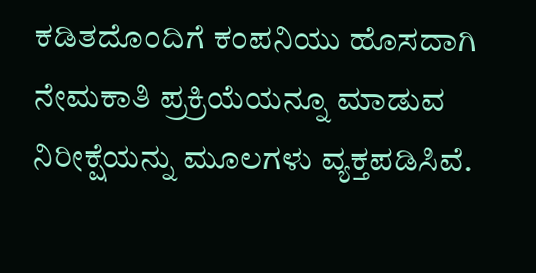ಕಡಿತದೊಂದಿಗೆ ಕಂಪನಿಯು ಹೊಸದಾಗಿ ನೇಮಕಾತಿ ಪ್ರಕ್ರಿಯೆಯನ್ನೂ ಮಾಡುವ ನಿರೀಕ್ಷೆಯನ್ನು ಮೂಲಗಳು ವ್ಯಕ್ತಪಡಿಸಿವೆ.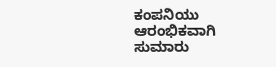ಕಂಪನಿಯು ಆರಂಭಿಕವಾಗಿ ಸುಮಾರು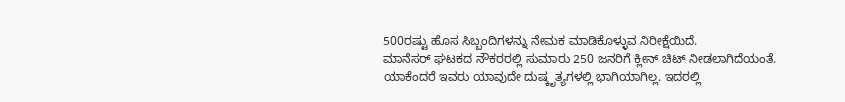500ರಷ್ಟು ಹೊಸ ಸಿಬ್ಬಂದಿಗಳನ್ನು ನೇಮಕ ಮಾಡಿಕೊಳ್ಳುವ ನಿರೀಕ್ಷೆಯಿದೆ.
ಮಾನೆಸರ್ ಘಟಕದ ನೌಕರರಲ್ಲಿ ಸುಮಾರು 250 ಜನರಿಗೆ ಕ್ಲೀನ್ ಚಿಟ್ ನೀಡಲಾಗಿದೆಯಂತೆ. ಯಾಕೆಂದರೆ ಇವರು ಯಾವುದೇ ದುಷ್ಕೃತ್ಯಗಳಲ್ಲಿ ಭಾಗಿಯಾಗಿಲ್ಲ. ಇದರಲ್ಲಿ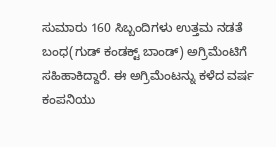ಸುಮಾರು 160 ಸಿಬ್ಬಂದಿಗಳು ಉತ್ತಮ ನಡತೆ ಬಂಧ(ಗುಡ್ ಕಂಡಕ್ಟ್ ಬಾಂಡ್) ಅಗ್ರಿಮೆಂಟಿಗೆ ಸಹಿಹಾಕಿದ್ದಾರೆ. ಈ ಅಗ್ರಿಮೆಂಟನ್ನು ಕಳೆದ ವರ್ಷ ಕಂಪನಿಯು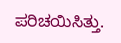ಪರಿಚಯಿಸಿತ್ತು.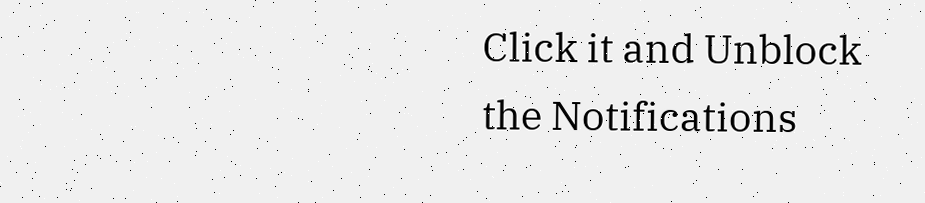Click it and Unblock the Notifications